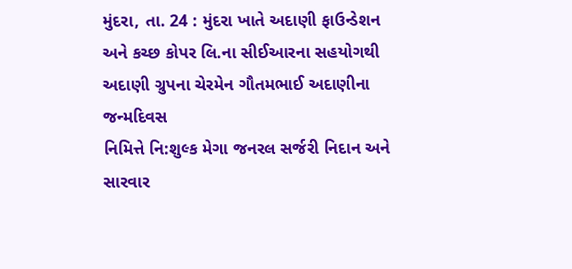મુંદરા, તા. 24 : મુંદરા ખાતે અદાણી ફાઉન્ડેશન
અને કચ્છ કોપર લિ.ના સીઈઆરના સહયોગથી અદાણી ગ્રુપના ચેરમેન ગૌતમભાઈ અદાણીના જન્મદિવસ
નિમિત્તે નિ:શુલ્ક મેગા જનરલ સર્જરી નિદાન અને સારવાર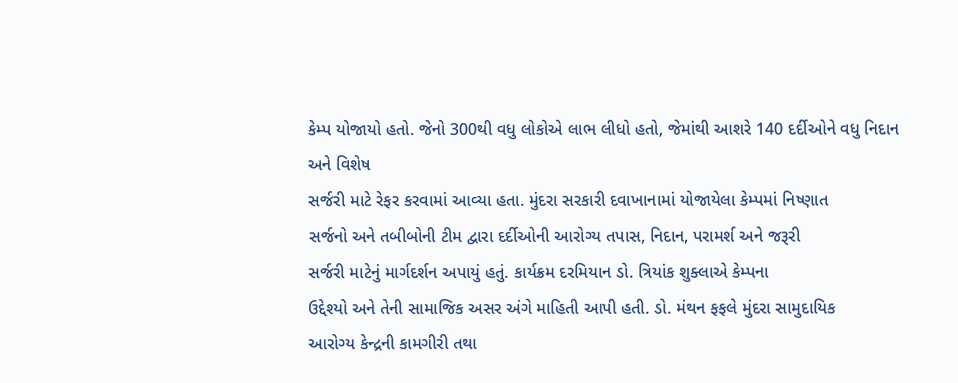કેમ્પ યોજાયો હતો. જેનો 300થી વધુ લોકોએ લાભ લીધો હતો, જેમાંથી આશરે 140 દર્દીઓને વધુ નિદાન અને વિશેષ
સર્જરી માટે રેફર કરવામાં આવ્યા હતા. મુંદરા સરકારી દવાખાનામાં યોજાયેલા કેમ્પમાં નિષ્ણાત
સર્જનો અને તબીબોની ટીમ દ્વારા દર્દીઓની આરોગ્ય તપાસ, નિદાન, પરામર્શ અને જરૂરી
સર્જરી માટેનું માર્ગદર્શન અપાયું હતું. કાર્યક્રમ દરમિયાન ડો. ત્રિયાંક શુક્લાએ કેમ્પના
ઉદ્દેશ્યો અને તેની સામાજિક અસર અંગે માહિતી આપી હતી. ડો. મંથન ફફલે મુંદરા સામુદાયિક
આરોગ્ય કેન્દ્રની કામગીરી તથા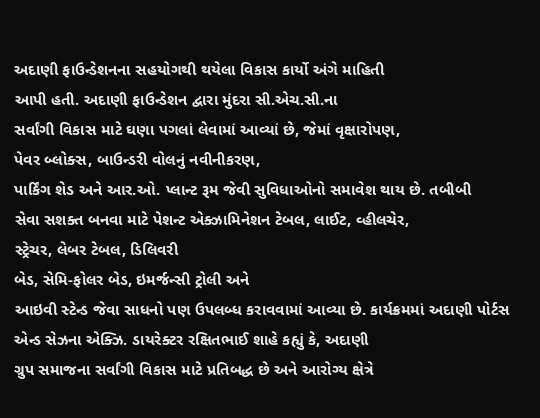અદાણી ફાઉન્ડેશનના સહયોગથી થયેલા વિકાસ કાર્યો અંગે માહિતી
આપી હતી. અદાણી ફાઉન્ડેશન દ્વારા મુંદરા સી.એચ.સી.ના
સર્વાંગી વિકાસ માટે ઘણા પગલાં લેવામાં આવ્યાં છે, જેમાં વૃક્ષારોપણ,
પેવર બ્લોક્સ, બાઉન્ડરી વોલનું નવીનીકરણ,
પાર્કિંગ શેડ અને આર.ઓ. પ્લાન્ટ રૂમ જેવી સુવિધાઓનો સમાવેશ થાય છે. તબીબી
સેવા સશક્ત બનવા માટે પેશન્ટ એક્ઝામિનેશન ટેબલ, લાઈટ, વ્હીલચેર,
સ્ટ્રેચર, લેબર ટેબલ, ડિલિવરી
બેડ, સેમિ-ફોલર બેડ, ઇમર્જન્સી ટ્રોલી અને
આઇવી સ્ટેન્ડ જેવા સાધનો પણ ઉપલબ્ધ કરાવવામાં આવ્યા છે. કાર્યક્રમમાં અદાણી પોર્ટસ
એન્ડ સેઝના એક્ઝિ. ડાયરેક્ટર રક્ષિતભાઈ શાહે કહ્યું કે, અદાણી
ગ્રુપ સમાજના સર્વાંગી વિકાસ માટે પ્રતિબદ્ધ છે અને આરોગ્ય ક્ષેત્રે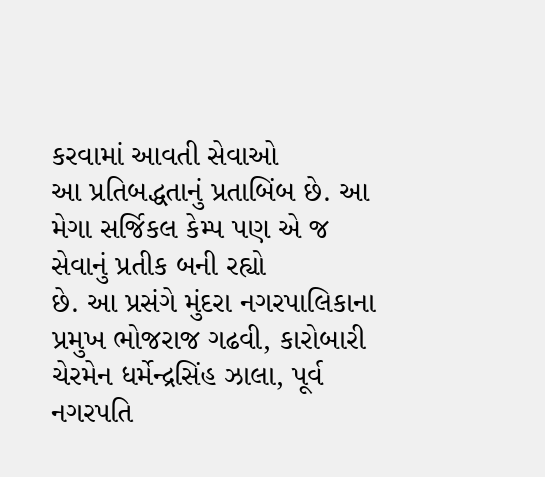કરવામાં આવતી સેવાઓ
આ પ્રતિબદ્ધતાનું પ્રતાબિંબ છે. આ મેગા સર્જિકલ કેમ્પ પણ એ જ સેવાનું પ્રતીક બની રહ્યો
છે. આ પ્રસંગે મુંદરા નગરપાલિકાના પ્રમુખ ભોજરાજ ગઢવી, કારોબારી
ચેરમેન ધર્મેન્દ્રસિંહ ઝાલા, પૂર્વ નગરપતિ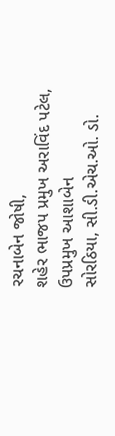રચનાબેન જોષી,
શહેર ભાજપ પ્રમુખ અરાવિંદ પટેલ, ઉપપ્રમુખ આશાબેન
સોરઠિયા, સી.ડી.એચ.ઓ. ડો.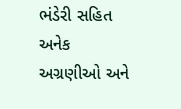ભંડેરી સહિત અનેક અગ્રણીઓ અને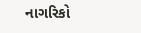નાગરિકો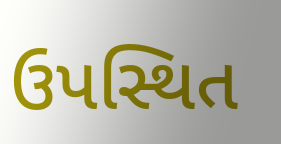ઉપસ્થિત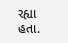રહ્યા હતા.